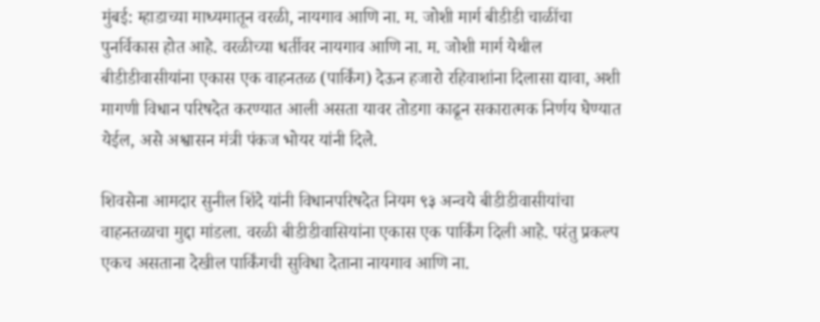मुंबई: म्हाडाच्या माध्यमातून वरळी, नायगाव आणि ना. म. जोशी मार्ग बीडीडी चाळींचा पुनर्विकास होत आहे. वरळीच्या धर्तीवर नायगाव आणि ना. म. जोशी मार्ग येथील बीडीडीवासीयांना एकास एक वाहनतळ (पार्किंग) देऊन हजारो रहिवाशांना दिलासा द्यावा, अशी मागणी विधान परिषदेत करण्यात आली असता यावर तोडगा काढून सकारात्मक निर्णय घेण्यात येईल, असे अश्वासन मंत्री पंकज भोयर यांनी दिले.

शिवसेना आमदार सुनील शिंदे यांनी विधानपरिषदेत नियम ९३ अन्वये बीडीडीवासीयांचा वाहनतळाचा मुद्दा मांडला. वरळी बीडीडीवासियांना एकास एक पार्किंग दिली आहे. परंतु प्रकल्प एकच असताना देखील पार्किंगची सुविधा देताना नायगाव आणि ना.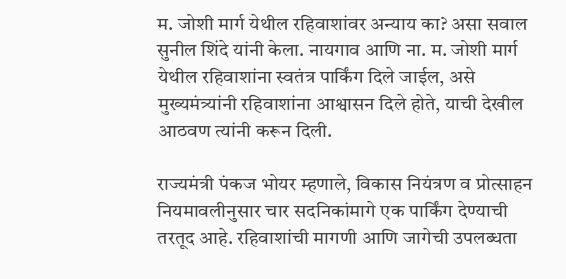म. जोशी मार्ग येथील रहिवाशांवर अन्याय का? असा सवाल सुनील शिंदे यांनी केला. नायगाव आणि ना. म. जोशी मार्ग येथील रहिवाशांना स्वतंत्र पार्किंग दिले जाईल, असे मुख्यमंत्र्यांनी रहिवाशांना आश्वासन दिले होते, याची देखील आठवण त्यांनी करून दिली.

राज्यमंत्री पंकज भोयर म्हणाले, विकास नियंत्रण व प्रोत्साहन नियमावलीनुसार चार सदनिकांमागे एक पार्किंग देण्याची तरतूद आहे. रहिवाशांची मागणी आणि जागेची उपलब्धता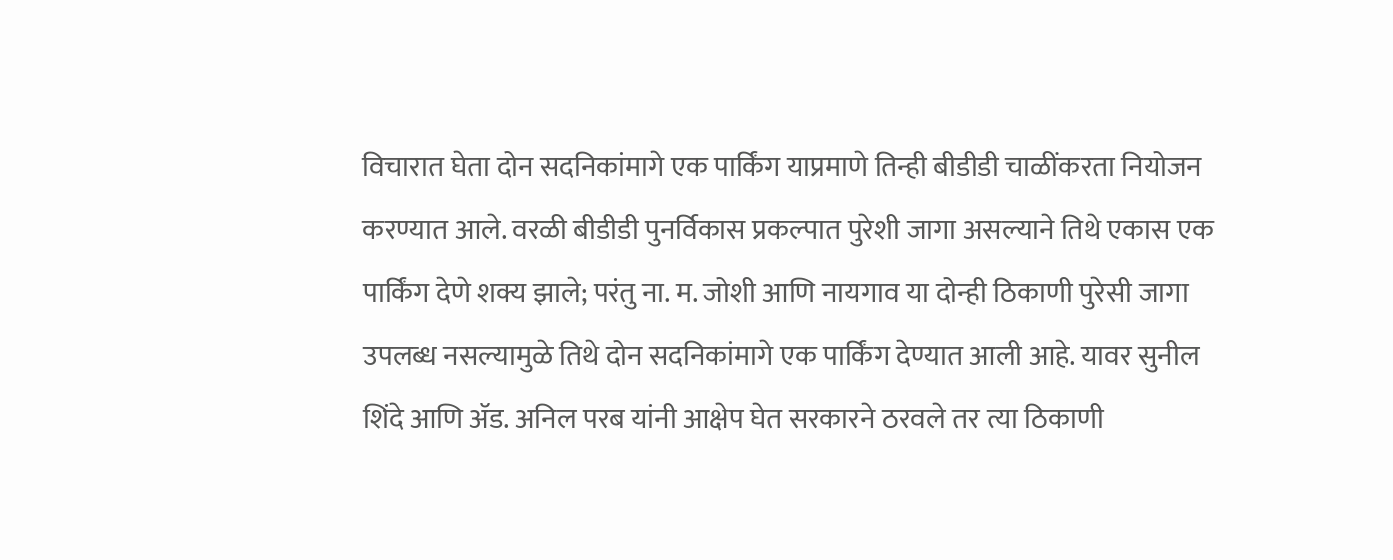विचारात घेता दोन सदनिकांमागे एक पार्किंग याप्रमाणे तिन्ही बीडीडी चाळींकरता नियोजन करण्यात आले. वरळी बीडीडी पुनर्विकास प्रकल्पात पुरेशी जागा असल्याने तिथे एकास एक पार्किंग देणे शक्य झाले; परंतु ना. म. जोशी आणि नायगाव या दोन्ही ठिकाणी पुरेसी जागा उपलब्ध नसल्यामुळे तिथे दोन सदनिकांमागे एक पार्किंग देण्यात आली आहे. यावर सुनील शिंदे आणि ॲड. अनिल परब यांनी आक्षेप घेत सरकारने ठरवले तर त्या ठिकाणी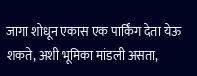जागा शोधून एकास एक पार्किंग देता येऊ शकते, अशी भूमिका मांडली असता,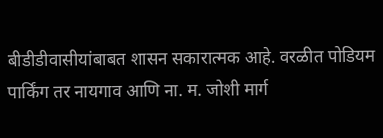बीडीडीवासीयांबाबत शासन सकारात्मक आहे. वरळीत पोडियम पार्किंग तर नायगाव आणि ना. म. जोशी मार्ग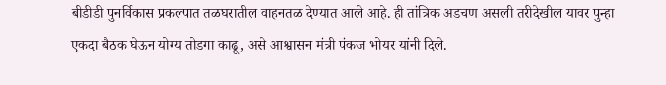बीडीडी पुनर्विकास प्रकल्पात तळघरातील वाहनतळ देण्यात आले आहे. ही तांत्रिक अडचण असली तरीदेखील यावर पुन्हा एकदा बैठक घेऊन योग्य तोडगा काढू, असे आश्वासन मंत्री पंकज भोयर यांनी दिले.